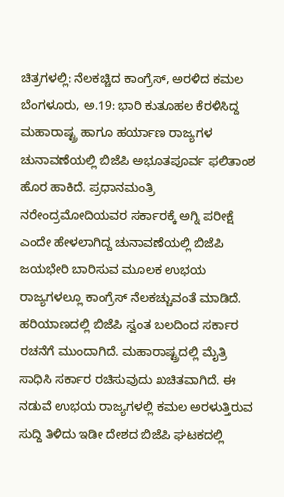ಚಿತ್ರಗಳಲ್ಲಿ: ನೆಲಕಚ್ಚಿದ ಕಾಂಗ್ರೆಸ್, ಅರಳಿದ ಕಮಲ
ಬೆಂಗಳೂರು, ಅ.19: ಭಾರಿ ಕುತೂಹಲ ಕೆರಳಿಸಿದ್ದ ಮಹಾರಾಷ್ಟ್ರ ಹಾಗೂ ಹರ್ಯಾಣ ರಾಜ್ಯಗಳ ಚುನಾವಣೆಯಲ್ಲಿ ಬಿಜೆಪಿ ಅಭೂತಪೂರ್ವ ಫಲಿತಾಂಶ ಹೊರ ಹಾಕಿದೆ. ಪ್ರಧಾನಮಂತ್ರಿ ನರೇಂದ್ರಮೋದಿಯವರ ಸರ್ಕಾರಕ್ಕೆ ಅಗ್ನಿ ಪರೀಕ್ಷೆ ಎಂದೇ ಹೇಳಲಾಗಿದ್ದ ಚುನಾವಣೆಯಲ್ಲಿ ಬಿಜೆಪಿ ಜಯಭೇರಿ ಬಾರಿಸುವ ಮೂಲಕ ಉಭಯ ರಾಜ್ಯಗಳಲ್ಲೂ ಕಾಂಗ್ರೆಸ್ ನೆಲಕಚ್ಚುವಂತೆ ಮಾಡಿದೆ.
ಹರಿಯಾಣದಲ್ಲಿ ಬಿಜೆಪಿ ಸ್ವಂತ ಬಲದಿಂದ ಸರ್ಕಾರ ರಚನೆಗೆ ಮುಂದಾಗಿದೆ. ಮಹಾರಾಷ್ಟ್ರದಲ್ಲಿ ಮೈತ್ರಿ ಸಾಧಿಸಿ ಸರ್ಕಾರ ರಚಿಸುವುದು ಖಚಿತವಾಗಿದೆ. ಈ ನಡುವೆ ಉಭಯ ರಾಜ್ಯಗಳಲ್ಲಿ ಕಮಲ ಅರಳುತ್ತಿರುವ ಸುದ್ದಿ ತಿಳಿದು ಇಡೀ ದೇಶದ ಬಿಜೆಪಿ ಘಟಕದಲ್ಲಿ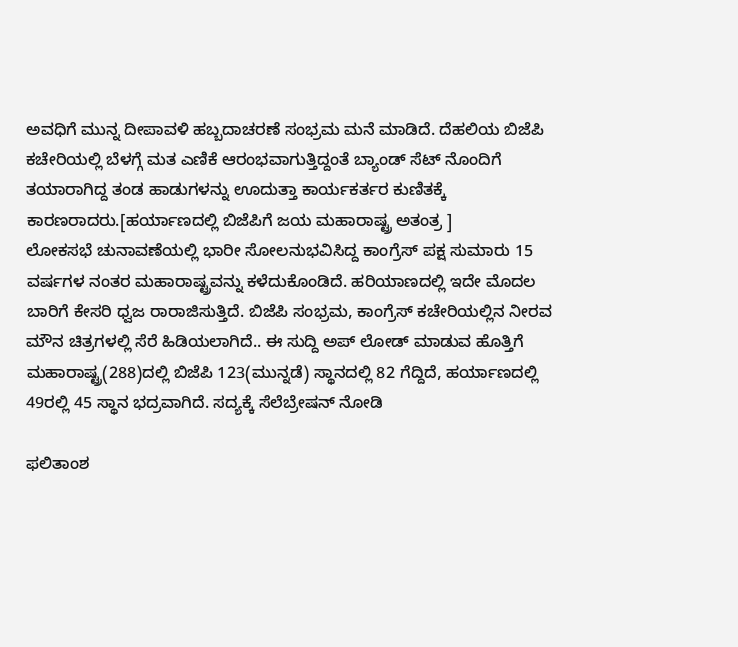ಅವಧಿಗೆ ಮುನ್ನ ದೀಪಾವಳಿ ಹಬ್ಬದಾಚರಣೆ ಸಂಭ್ರಮ ಮನೆ ಮಾಡಿದೆ. ದೆಹಲಿಯ ಬಿಜೆಪಿ ಕಚೇರಿಯಲ್ಲಿ ಬೆಳಗ್ಗೆ ಮತ ಎಣಿಕೆ ಆರಂಭವಾಗುತ್ತಿದ್ದಂತೆ ಬ್ಯಾಂಡ್ ಸೆಟ್ ನೊಂದಿಗೆ ತಯಾರಾಗಿದ್ದ ತಂಡ ಹಾಡುಗಳನ್ನು ಊದುತ್ತಾ ಕಾರ್ಯಕರ್ತರ ಕುಣಿತಕ್ಕೆ ಕಾರಣರಾದರು.[ಹರ್ಯಾಣದಲ್ಲಿ ಬಿಜೆಪಿಗೆ ಜಯ ಮಹಾರಾಷ್ಟ್ರ ಅತಂತ್ರ ]
ಲೋಕಸಭೆ ಚುನಾವಣೆಯಲ್ಲಿ ಭಾರೀ ಸೋಲನುಭವಿಸಿದ್ದ ಕಾಂಗ್ರೆಸ್ ಪಕ್ಷ ಸುಮಾರು 15 ವರ್ಷಗಳ ನಂತರ ಮಹಾರಾಷ್ಟ್ರವನ್ನು ಕಳೆದುಕೊಂಡಿದೆ. ಹರಿಯಾಣದಲ್ಲಿ ಇದೇ ಮೊದಲ ಬಾರಿಗೆ ಕೇಸರಿ ಧ್ವಜ ರಾರಾಜಿಸುತ್ತಿದೆ. ಬಿಜೆಪಿ ಸಂಭ್ರಮ, ಕಾಂಗ್ರೆಸ್ ಕಚೇರಿಯಲ್ಲಿನ ನೀರವ ಮೌನ ಚಿತ್ರಗಳಲ್ಲಿ ಸೆರೆ ಹಿಡಿಯಲಾಗಿದೆ.. ಈ ಸುದ್ದಿ ಅಪ್ ಲೋಡ್ ಮಾಡುವ ಹೊತ್ತಿಗೆ ಮಹಾರಾಷ್ಟ್ರ(288)ದಲ್ಲಿ ಬಿಜೆಪಿ 123(ಮುನ್ನಡೆ) ಸ್ಥಾನದಲ್ಲಿ 82 ಗೆದ್ದಿದೆ, ಹರ್ಯಾಣದಲ್ಲಿ 49ರಲ್ಲಿ 45 ಸ್ಥಾನ ಭದ್ರವಾಗಿದೆ. ಸದ್ಯಕ್ಕೆ ಸೆಲೆಬ್ರೇಷನ್ ನೋಡಿ

ಫಲಿತಾಂಶ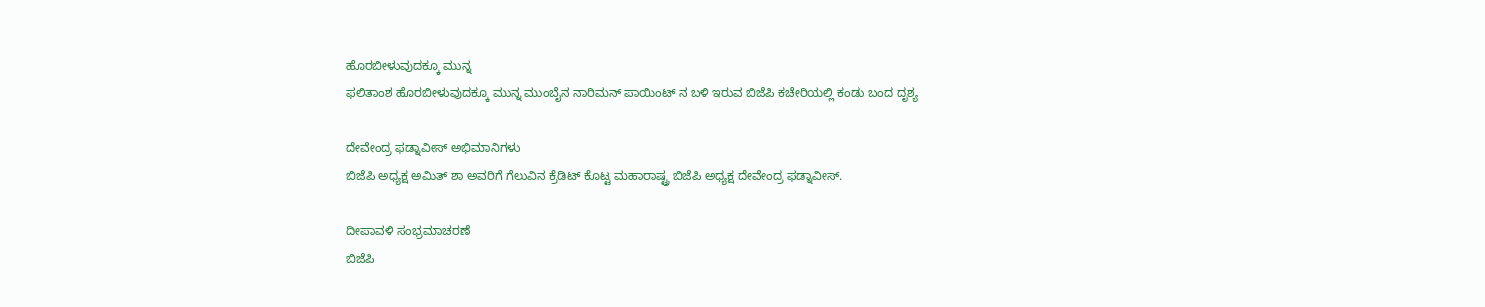ಹೊರಬೀಳುವುದಕ್ಕೂ ಮುನ್ನ
ಫಲಿತಾಂಶ ಹೊರಬೀಳುವುದಕ್ಕೂ ಮುನ್ನ ಮುಂಬೈನ ನಾರಿಮನ್ ಪಾಯಿಂಟ್ ನ ಬಳಿ ಇರುವ ಬಿಜೆಪಿ ಕಚೇರಿಯಲ್ಲಿ ಕಂಡು ಬಂದ ದೃಶ್ಯ

ದೇವೇಂದ್ರ ಫಡ್ನಾವೀಸ್ ಅಭಿಮಾನಿಗಳು
ಬಿಜೆಪಿ ಅಧ್ಯಕ್ಷ ಅಮಿತ್ ಶಾ ಅವರಿಗೆ ಗೆಲುವಿನ ಕ್ರೆಡಿಟ್ ಕೊಟ್ಟ ಮಹಾರಾಷ್ಟ್ರ ಬಿಜೆಪಿ ಅಧ್ಯಕ್ಷ ದೇವೇಂದ್ರ ಫಡ್ನಾವೀಸ್.

ದೀಪಾವಳಿ ಸಂಭ್ರಮಾಚರಣೆ
ಬಿಜೆಪಿ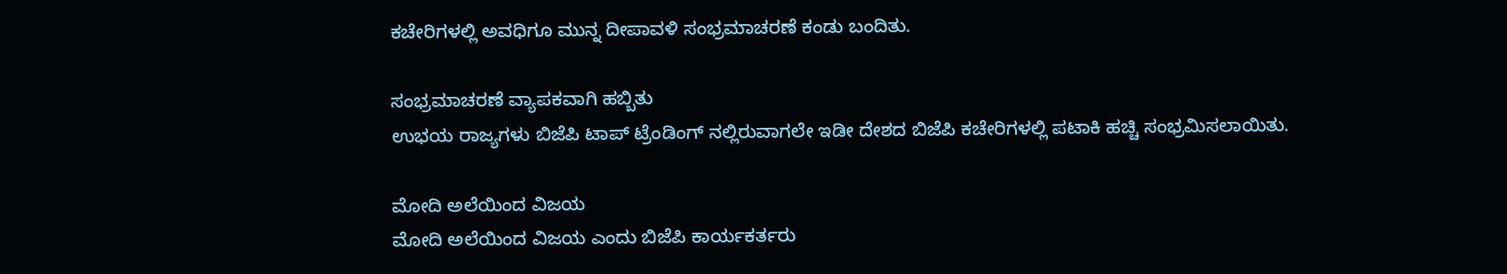ಕಚೇರಿಗಳಲ್ಲಿ ಅವಧಿಗೂ ಮುನ್ನ ದೀಪಾವಳಿ ಸಂಭ್ರಮಾಚರಣೆ ಕಂಡು ಬಂದಿತು.

ಸಂಭ್ರಮಾಚರಣೆ ವ್ಯಾಪಕವಾಗಿ ಹಬ್ಬಿತು
ಉಭಯ ರಾಜ್ಯಗಳು ಬಿಜೆಪಿ ಟಾಪ್ ಟ್ರೆಂಡಿಂಗ್ ನಲ್ಲಿರುವಾಗಲೇ ಇಡೀ ದೇಶದ ಬಿಜೆಪಿ ಕಚೇರಿಗಳಲ್ಲಿ ಪಟಾಕಿ ಹಚ್ಚಿ ಸಂಭ್ರಮಿಸಲಾಯಿತು.

ಮೋದಿ ಅಲೆಯಿಂದ ವಿಜಯ
ಮೋದಿ ಅಲೆಯಿಂದ ವಿಜಯ ಎಂದು ಬಿಜೆಪಿ ಕಾರ್ಯಕರ್ತರು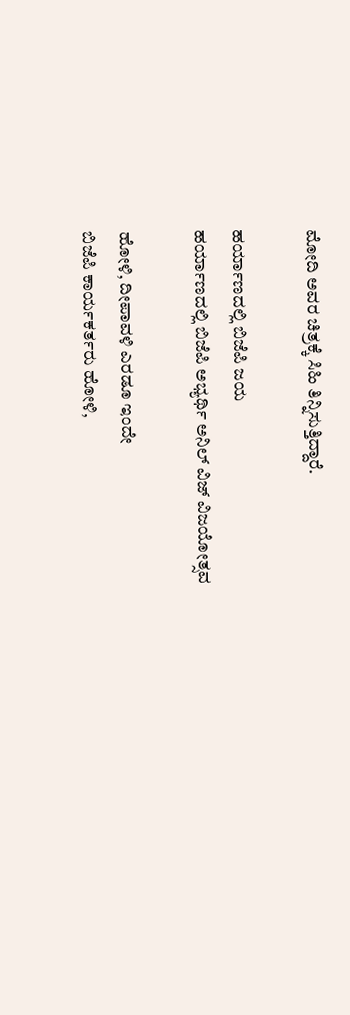ಮೋದಿ ಅವರ ಚಿತ್ರಕ್ಕೆ ಸಿಹಿ ತಿನ್ನಿಸುತ್ತಿದ್ದಾರೆ.

ಹರ್ಯಾಣದಲ್ಲಿ ಬಿಜೆಪಿ ಜಯ
ಹರ್ಯಾಣದಲ್ಲಿ ಬಿಜೆಪಿ ಅಭ್ಯರ್ಥಿ ಅನಿಲ್ ವಿಜ್ ವಿಜಯೋತ್ಸವ

ಹೋಳಿ, ದೀಪಾವಳಿ ಎರಡೂ ಇಂದೇ
ಬಿಜೆಪಿ ಕಾರ್ಯಕರ್ತರು ಹೋಳಿ,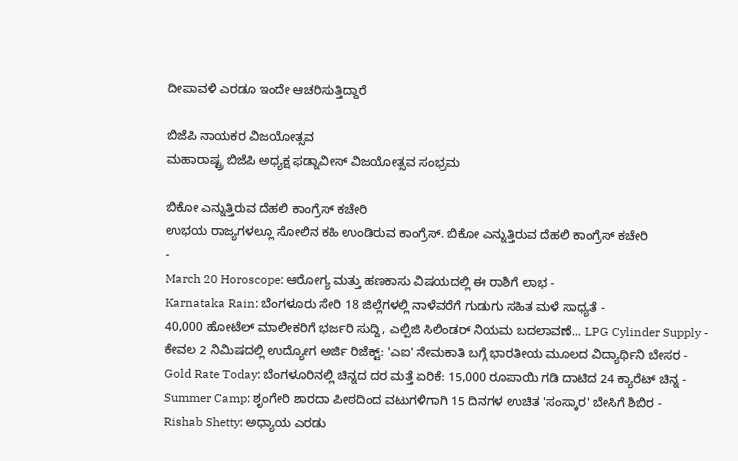ದೀಪಾವಳಿ ಎರಡೂ ಇಂದೇ ಆಚರಿಸುತ್ತಿದ್ದಾರೆ

ಬಿಜೆಪಿ ನಾಯಕರ ವಿಜಯೋತ್ಸವ
ಮಹಾರಾಷ್ಟ್ರ ಬಿಜೆಪಿ ಅಧ್ಯಕ್ಷ ಫಡ್ನಾವೀಸ್ ವಿಜಯೋತ್ಸವ ಸಂಭ್ರಮ

ಬಿಕೋ ಎನ್ನುತ್ತಿರುವ ದೆಹಲಿ ಕಾಂಗ್ರೆಸ್ ಕಚೇರಿ
ಉಭಯ ರಾಜ್ಯಗಳಲ್ಲೂ ಸೋಲಿನ ಕಹಿ ಉಂಡಿರುವ ಕಾಂಗ್ರೆಸ್. ಬಿಕೋ ಎನ್ನುತ್ತಿರುವ ದೆಹಲಿ ಕಾಂಗ್ರೆಸ್ ಕಚೇರಿ
-
March 20 Horoscope: ಆರೋಗ್ಯ ಮತ್ತು ಹಣಕಾಸು ವಿಷಯದಲ್ಲಿ ಈ ರಾಶಿಗೆ ಲಾಭ -
Karnataka Rain: ಬೆಂಗಳೂರು ಸೇರಿ 18 ಜಿಲ್ಲೆಗಳಲ್ಲಿ ನಾಳೆವರೆಗೆ ಗುಡುಗು ಸಹಿತ ಮಳೆ ಸಾಧ್ಯತೆ -
40,000 ಹೋಟೆಲ್ ಮಾಲೀಕರಿಗೆ ಭರ್ಜರಿ ಸುದ್ದಿ, ಎಲ್ಪಿಜಿ ಸಿಲಿಂಡರ್ ನಿಯಮ ಬದಲಾವಣೆ... LPG Cylinder Supply -
ಕೇವಲ 2 ನಿಮಿಷದಲ್ಲಿ ಉದ್ಯೋಗ ಅರ್ಜಿ ರಿಜೆಕ್ಟ್: 'ಎಐ' ನೇಮಕಾತಿ ಬಗ್ಗೆ ಭಾರತೀಯ ಮೂಲದ ವಿದ್ಯಾರ್ಥಿನಿ ಬೇಸರ -
Gold Rate Today: ಬೆಂಗಳೂರಿನಲ್ಲಿ ಚಿನ್ನದ ದರ ಮತ್ತೆ ಏರಿಕೆ: 15,000 ರೂಪಾಯಿ ಗಡಿ ದಾಟಿದ 24 ಕ್ಯಾರೆಟ್ ಚಿನ್ನ -
Summer Camp: ಶೃಂಗೇರಿ ಶಾರದಾ ಪೀಠದಿಂದ ವಟುಗಳಿಗಾಗಿ 15 ದಿನಗಳ ಉಚಿತ 'ಸಂಸ್ಕಾರ' ಬೇಸಿಗೆ ಶಿಬಿರ -
Rishab Shetty: ಅಧ್ಯಾಯ ಎರಡು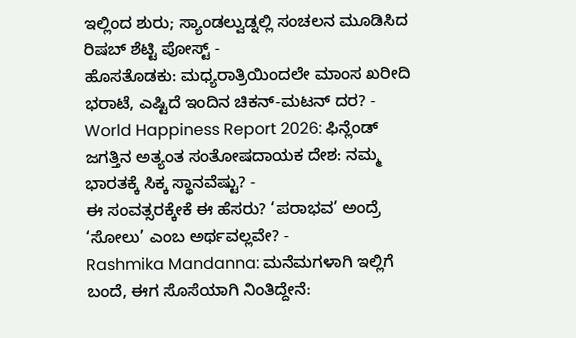ಇಲ್ಲಿಂದ ಶುರು; ಸ್ಯಾಂಡಲ್ವುಡ್ನಲ್ಲಿ ಸಂಚಲನ ಮೂಡಿಸಿದ ರಿಷಬ್ ಶೆಟ್ಟಿ ಪೋಸ್ಟ್ -
ಹೊಸತೊಡಕು: ಮಧ್ಯರಾತ್ರಿಯಿಂದಲೇ ಮಾಂಸ ಖರೀದಿ ಭರಾಟೆ, ಎಷ್ಟಿದೆ ಇಂದಿನ ಚಿಕನ್-ಮಟನ್ ದರ? -
World Happiness Report 2026: ಫಿನ್ಲೆಂಡ್ ಜಗತ್ತಿನ ಅತ್ಯಂತ ಸಂತೋಷದಾಯಕ ದೇಶ: ನಮ್ಮ ಭಾರತಕ್ಕೆ ಸಿಕ್ಕ ಸ್ಥಾನವೆಷ್ಟು? -
ಈ ಸಂವತ್ಸರಕ್ಕೇಕೆ ಈ ಹೆಸರು? ‘ಪರಾಭವ’ ಅಂದ್ರೆ ‘ಸೋಲು’ ಎಂಬ ಅರ್ಥವಲ್ಲವೇ? -
Rashmika Mandanna: ಮನೆಮಗಳಾಗಿ ಇಲ್ಲಿಗೆ ಬಂದೆ, ಈಗ ಸೊಸೆಯಾಗಿ ನಿಂತಿದ್ದೇನೆ: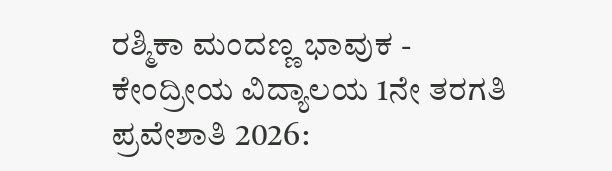ರಶ್ಮಿಕಾ ಮಂದಣ್ಣ ಭಾವುಕ -
ಕೇಂದ್ರೀಯ ವಿದ್ಯಾಲಯ 1ನೇ ತರಗತಿ ಪ್ರವೇಶಾತಿ 2026: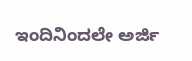ಇಂದಿನಿಂದಲೇ ಅರ್ಜಿ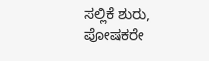ಸಲ್ಲಿಕೆ ಶುರು, ಪೋಷಕರೇ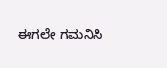ಈಗಲೇ ಗಮನಿಸಿ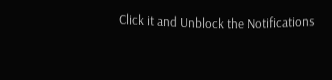Click it and Unblock the Notifications